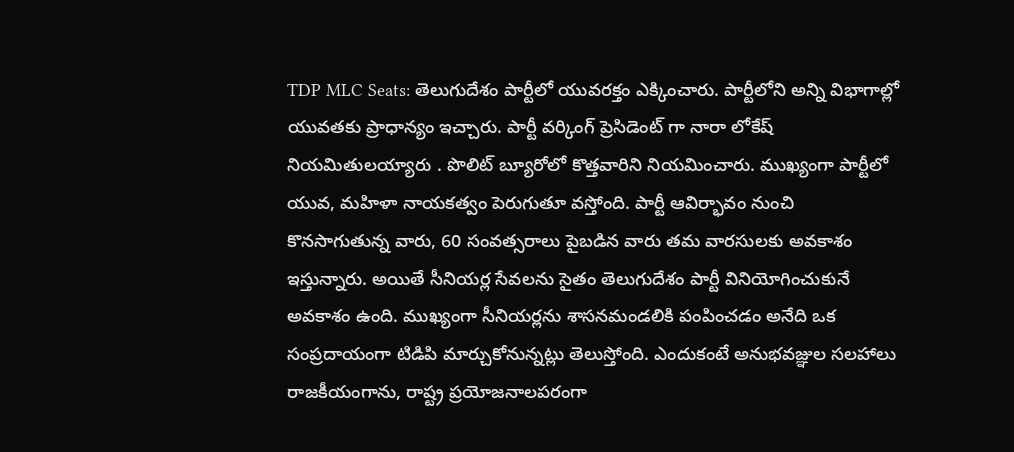TDP MLC Seats: తెలుగుదేశం పార్టీలో యువరక్తం ఎక్కించారు. పార్టీలోని అన్ని విభాగాల్లో యువతకు ప్రాధాన్యం ఇచ్చారు. పార్టీ వర్కింగ్ ప్రెసిడెంట్ గా నారా లోకేష్ నియమితులయ్యారు . పొలిట్ బ్యూరోలో కొత్తవారిని నియమించారు. ముఖ్యంగా పార్టీలో యువ, మహిళా నాయకత్వం పెరుగుతూ వస్తోంది. పార్టీ ఆవిర్భావం నుంచి కొనసాగుతున్న వారు, 60 సంవత్సరాలు పైబడిన వారు తమ వారసులకు అవకాశం ఇస్తున్నారు. అయితే సీనియర్ల సేవలను సైతం తెలుగుదేశం పార్టీ వినియోగించుకునే అవకాశం ఉంది. ముఖ్యంగా సీనియర్లను శాసనమండలికి పంపించడం అనేది ఒక సంప్రదాయంగా టిడిపి మార్చుకోనున్నట్లు తెలుస్తోంది. ఎందుకంటే అనుభవజ్ఞుల సలహాలు రాజకీయంగాను, రాష్ట్ర ప్రయోజనాలపరంగా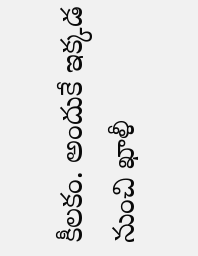కీలకం. అందుకే ఇక్కడ నుంచి ఖాళీ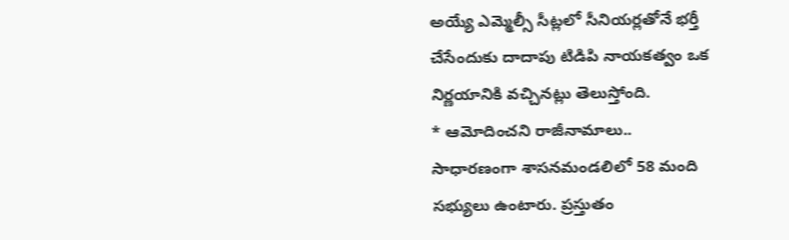అయ్యే ఎమ్మెల్సీ సీట్లలో సీనియర్లతోనే భర్తీ చేసేందుకు దాదాపు టిడిపి నాయకత్వం ఒక నిర్ణయానికి వచ్చినట్లు తెలుస్తోంది.
* ఆమోదించని రాజీనామాలు..
సాధారణంగా శాసనమండలిలో 58 మంది సభ్యులు ఉంటారు. ప్రస్తుతం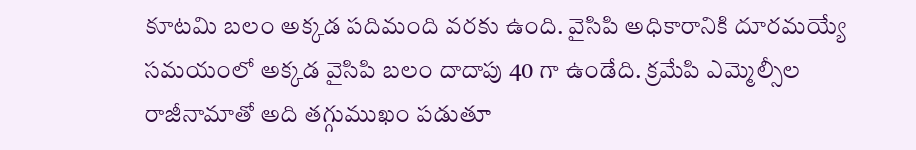కూటమి బలం అక్కడ పదిమంది వరకు ఉంది. వైసిపి అధికారానికి దూరమయ్యే సమయంలో అక్కడ వైసిపి బలం దాదాపు 40 గా ఉండేది. క్రమేపి ఎమ్మెల్సీల రాజీనామాతో అది తగ్గుముఖం పడుతూ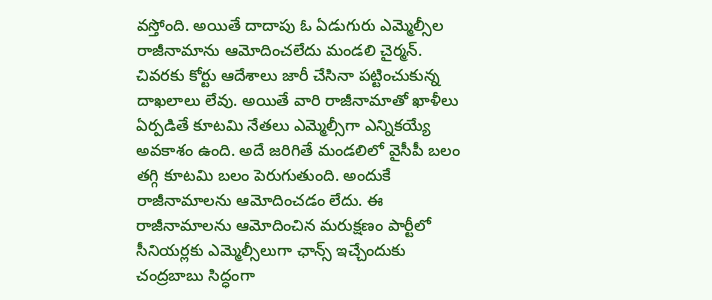వస్తోంది. అయితే దాదాపు ఓ ఏడుగురు ఎమ్మెల్సీల రాజీనామాను ఆమోదించలేదు మండలి చైర్మన్. చివరకు కోర్టు ఆదేశాలు జారీ చేసినా పట్టించుకున్న దాఖలాలు లేవు. అయితే వారి రాజీనామాతో ఖాళీలు ఏర్పడితే కూటమి నేతలు ఎమ్మెల్సీగా ఎన్నికయ్యే అవకాశం ఉంది. అదే జరిగితే మండలిలో వైసీపీ బలం తగ్గి కూటమి బలం పెరుగుతుంది. అందుకే రాజీనామాలను ఆమోదించడం లేదు. ఈ రాజీనామాలను ఆమోదించిన మరుక్షణం పార్టీలో సీనియర్లకు ఎమ్మెల్సీలుగా ఛాన్స్ ఇచ్చేందుకు చంద్రబాబు సిద్ధంగా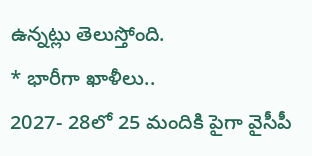ఉన్నట్లు తెలుస్తోంది.
* భారీగా ఖాళీలు..
2027- 28లో 25 మందికి పైగా వైసీపీ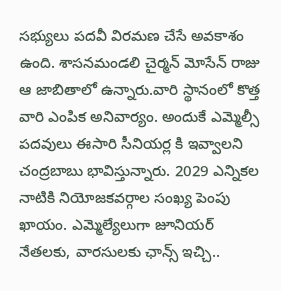సభ్యులు పదవీ విరమణ చేసే అవకాశం ఉంది. శాసనమండలి చైర్మన్ మోసేన్ రాజు ఆ జాబితాలో ఉన్నారు.వారి స్థానంలో కొత్త వారి ఎంపిక అనివార్యం. అందుకే ఎమ్మెల్సీ పదవులు ఈసారి సీనియర్ల కి ఇవ్వాలని చంద్రబాబు భావిస్తున్నారు. 2029 ఎన్నికల నాటికి నియోజకవర్గాల సంఖ్య పెంపు ఖాయం. ఎమ్మెల్యేలుగా జూనియర్ నేతలకు, వారసులకు ఛాన్స్ ఇచ్చి..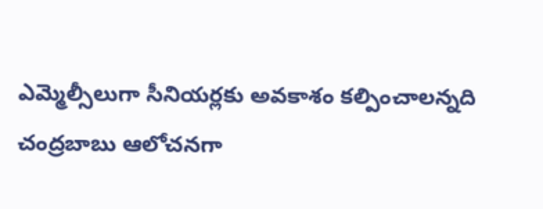ఎమ్మెల్సీలుగా సీనియర్లకు అవకాశం కల్పించాలన్నది చంద్రబాబు ఆలోచనగా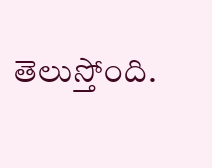తెలుస్తోంది.